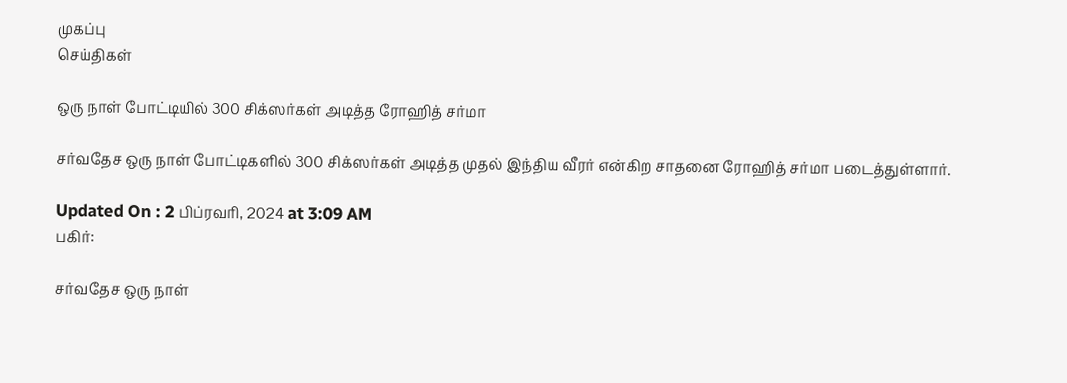முகப்பு
செய்திகள்

ஒரு நாள் போட்டியில் 300 சிக்ஸர்கள் அடித்த ரோஹித் சர்மா

சர்வதேச ஒரு நாள் போட்டிகளில் 300 சிக்ஸர்கள் அடித்த முதல் இந்திய வீரர் என்கிற சாதனை ரோஹித் சர்மா படைத்துள்ளார்.

Updated On : 2 பிப்ரவரி, 2024 at 3:09 AM
பகிர்:

சர்வதேச ஒரு நாள்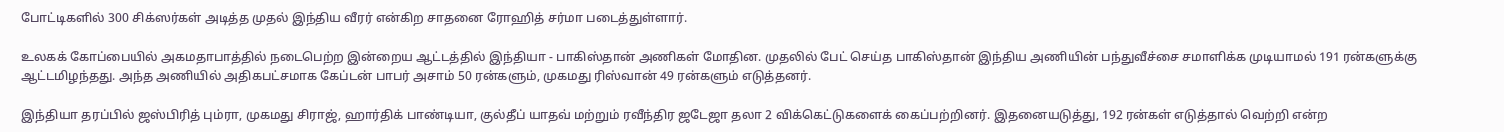போட்டிகளில் 300 சிக்ஸர்கள் அடித்த முதல் இந்திய வீரர் என்கிற சாதனை ரோஹித் சர்மா படைத்துள்ளார்.

உலகக் கோப்பையில் அகமதாபாத்தில் நடைபெற்ற இன்றைய ஆட்டத்தில் இந்தியா - பாகிஸ்தான் அணிகள் மோதின. முதலில் பேட் செய்த பாகிஸ்தான் இந்திய அணியின் பந்துவீச்சை சமாளிக்க முடியாமல் 191 ரன்களுக்கு ஆட்டமிழந்தது. அந்த அணியில் அதிகபட்சமாக கேப்டன் பாபர் அசாம் 50 ரன்களும், முகமது ரிஸ்வான் 49 ரன்களும் எடுத்தனர்.

இந்தியா தரப்பில் ஜஸ்பிரித் பும்ரா, முகமது சிராஜ், ஹார்திக் பாண்டியா, குல்தீப் யாதவ் மற்றும் ரவீந்திர ஜடேஜா தலா 2 விக்கெட்டுகளைக் கைப்பற்றினர். இதனையடுத்து, 192 ரன்கள் எடுத்தால் வெற்றி என்ற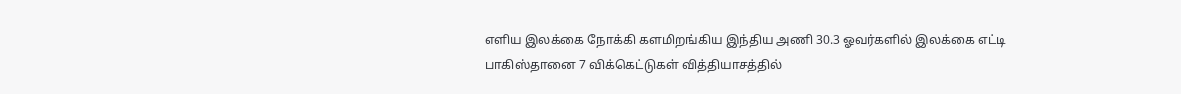எளிய இலக்கை நோக்கி களமிறங்கிய இந்திய அணி 30.3 ஓவர்களில் இலக்கை எட்டி பாகிஸ்தானை 7 விக்கெட்டுகள் வித்தியாசத்தில்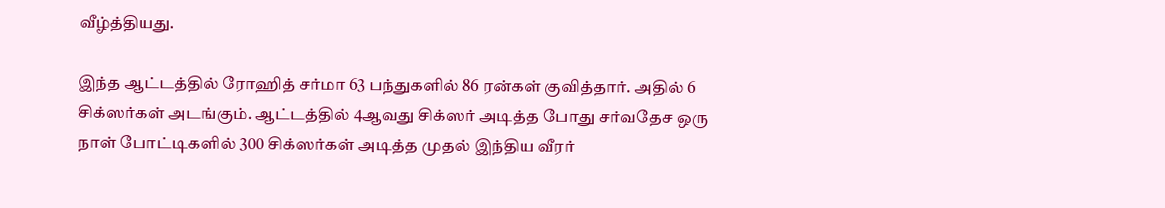வீழ்த்தியது.

இந்த ஆட்டத்தில் ரோஹித் சர்மா 63 பந்துகளில் 86 ரன்கள் குவித்தார். அதில் 6 சிக்ஸர்கள் அடங்கும். ஆட்டத்தில் 4ஆவது சிக்ஸர் அடித்த போது சர்வதேச ஒரு நாள் போட்டிகளில் 300 சிக்ஸர்கள் அடித்த முதல் இந்திய வீரர்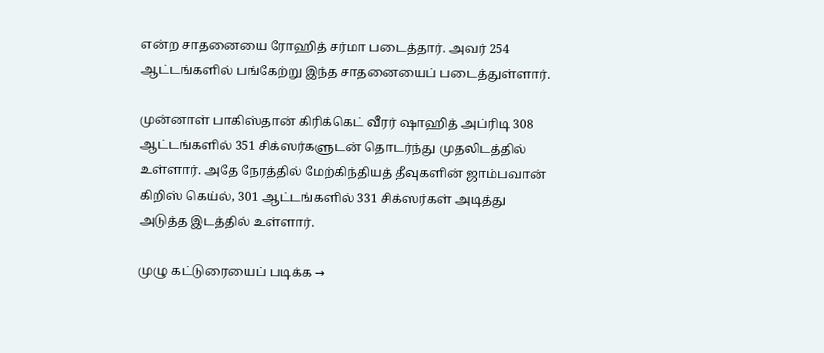என்ற சாதனையை ரோஹித் சர்மா படைத்தார். அவர் 254 ஆட்டங்களில் பங்கேற்று இந்த சாதனையைப் படைத்துள்ளார்.

முன்னாள் பாகிஸ்தான் கிரிக்கெட் வீரர் ஷாஹித் அப்ரிடி 308 ஆட்டங்களில் 351 சிக்ஸர்களுடன் தொடர்ந்து முதலிடத்தில் உள்ளார். அதே நேரத்தில் மேற்கிந்தியத் தீவுகளின் ஜாம்பவான் கிறிஸ் கெய்ல், 301 ஆட்டங்களில் 331 சிக்ஸர்கள் அடித்து அடுத்த இடத்தில் உள்ளார்.

முழு கட்டுரையைப் படிக்க →